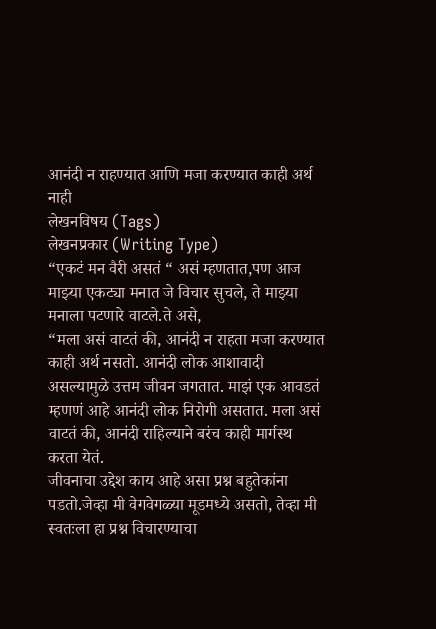आनंदी न राहण्यात आणि मजा करण्यात काही अर्थ नाही
लेखनविषय (Tags)
लेखनप्रकार (Writing Type)
“एकटं मन वैरी असतं “ असं म्हणतात,पण आज माझ्या एकट्या मनात जे विचार सुचले, ते माझ्या मनाला पटणारे वाटले.ते असे,
“मला असं वाटतं की, आनंदी न राहता मजा करण्यात काही अर्थ नसतो. आनंदी लोक आशावादी असल्यामुळे उत्तम जीवन जगतात. माझं एक आवडतं म्हणणं आहे आनंदी लोक निरोगी असतात. मला असं वाटतं की, आनंदी राहिल्याने बरंच काही मार्गस्थ करता येतं.
जीवनाचा उद्देश काय आहे असा प्रश्न बहुतेकांना पडतो.जेव्हा मी वेगवेगळ्या मूडमध्ये असतो, तेव्हा मी स्वतःला हा प्रश्न विचारण्याचा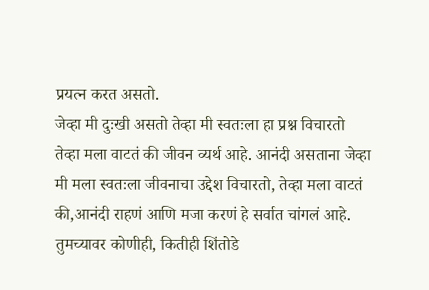प्रयत्न करत असतो.
जेव्हा मी दुःखी असतो तेव्हा मी स्वतःला हा प्रश्न विचारतो तेव्हा मला वाटतं की जीवन व्यर्थ आहे. आनंदी असताना जेव्हा मी मला स्वतःला जीवनाचा उद्देश विचारतो, तेव्हा मला वाटतं की,आनंदी राहणं आणि मजा करणं हे सर्वात चांगलं आहे.
तुमच्यावर कोणीही, कितीही शिंतोडे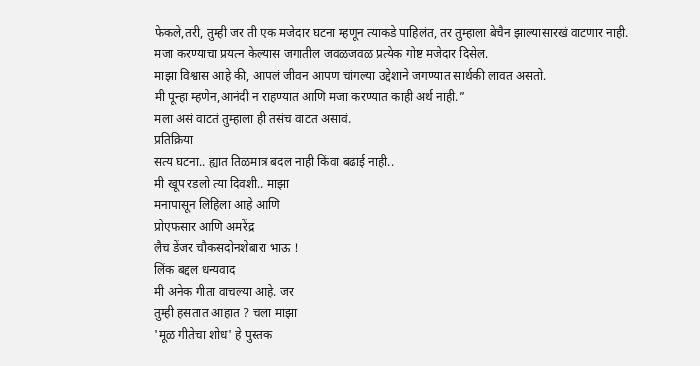फेकले,तरी, तुम्ही जर ती एक मजेदार घटना म्हणून त्याकडे पाहिलंत, तर तुम्हाला बेचैन झाल्यासारखं वाटणार नाही.
मजा करण्याचा प्रयत्न केल्यास जगातील जवळजवळ प्रत्येक गोष्ट मजेदार दिसेल.
माझा विश्वास आहे की, आपलं जीवन आपण चांगल्या उद्देशाने जगण्यात सार्थकी लावत असतो.
मी पून्हा म्हणेन,आनंदी न राहण्यात आणि मजा करण्यात काही अर्थ नाही.”
मला असं वाटतं तुम्हाला ही तसंच वाटत असावं.
प्रतिक्रिया
सत्य घटना.. ह्यात तिळमात्र बदल नाही किंवा बढाई नाही..
मी खूप रडलो त्या दिवशी.. माझा
मनापासून लिहिला आहे आणि
प्रोएफसार आणि अमरेंद्र
लैच डेंजर चौकसदोनशेबारा भाऊ !
लिंक बद्दल धन्यवाद
मी अनेक गीता वाचल्या आहे. जर
तुम्ही हसतात आहात ? चला माझा
'मूळ गीतेचा शोध' हे पुस्तक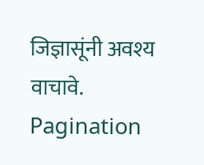जिज्ञासूंनी अवश्य वाचावे.
Pagination